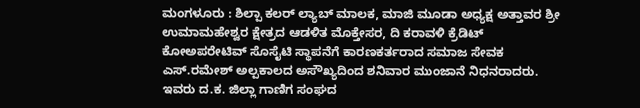ಮಂಗಳೂರು : ಶಿಲ್ಪಾ ಕಲರ್ ಲ್ಯಾಬ್ ಮಾಲಕ, ಮಾಜಿ ಮೂಡಾ ಅಧ್ಯಕ್ಷ ಅತ್ತಾವರ ಶ್ರೀ ಉಮಾಮಹೇಶ್ವರ ಕ್ಷೇತ್ರದ ಆಡಳಿತ ಮೊಕ್ತೇಸರ, ದಿ ಕರಾವಳಿ ಕ್ರೆಡಿಟ್ ಕೋಅಪರೇಟಿವ್ ಸೊಸೈಟಿ ಸ್ಥಾಪನೆಗೆ ಕಾರಣಕರ್ತರಾದ ಸಮಾಜ ಸೇವಕ ಎಸ್.ರಮೇಶ್ ಅಲ್ಪಕಾಲದ ಅಸೌಖ್ಯದಿಂದ ಶನಿವಾರ ಮುಂಜಾನೆ ನಿಧನರಾದರು.
ಇವರು ದ.ಕ. ಜಿಲ್ಲಾ ಗಾಣಿಗ ಸಂಘದ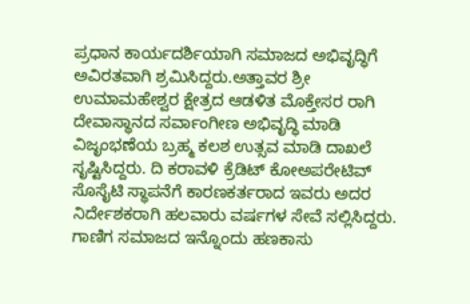ಪ್ರಧಾನ ಕಾರ್ಯದರ್ಶಿಯಾಗಿ ಸಮಾಜದ ಅಭಿವೃದ್ಧಿಗೆ ಅವಿರತವಾಗಿ ಶ್ರಮಿಸಿದ್ದರು.ಅತ್ತಾವರ ಶ್ರೀ ಉಮಾಮಹೇಶ್ವರ ಕ್ಷೇತ್ರದ ಆಡಳಿತ ಮೊಕ್ತೇಸರ ರಾಗಿ ದೇವಾಸ್ಥಾನದ ಸರ್ವಾಂಗೀಣ ಅಭಿವೃದ್ಧಿ ಮಾಡಿ ವಿಜೃಂಭಣೆಯ ಬ್ರಹ್ಮ ಕಲಶ ಉತ್ಸವ ಮಾಡಿ ದಾಖಲೆ ಸೃಷ್ಟಿಸಿದ್ದರು. ದಿ ಕರಾವಳಿ ಕ್ರೆಡಿಟ್ ಕೋಅಪರೇಟಿವ್ ಸೊಸೈಟಿ ಸ್ಥಾಪನೆಗೆ ಕಾರಣಕರ್ತರಾದ ಇವರು ಅದರ ನಿರ್ದೇಶಕರಾಗಿ ಹಲವಾರು ವರ್ಷಗಳ ಸೇವೆ ಸಲ್ಲಿಸಿದ್ದರು. ಗಾಣಿಗ ಸಮಾಜದ ಇನ್ನೊಂದು ಹಣಕಾಸು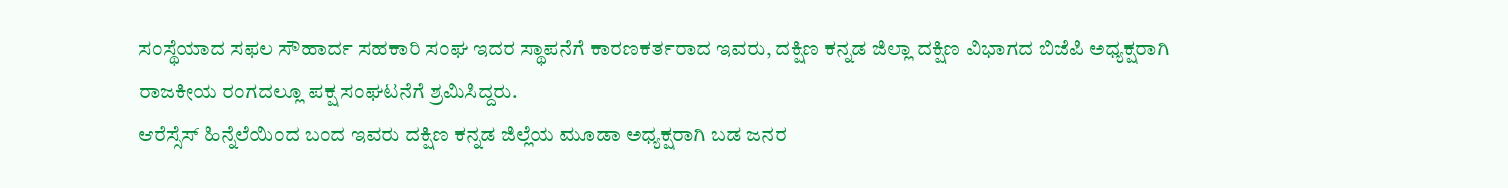ಸಂಸ್ಥೆಯಾದ ಸಫಲ ಸೌಹಾರ್ದ ಸಹಕಾರಿ ಸಂಘ ಇದರ ಸ್ಥಾಪನೆಗೆ ಕಾರಣಕರ್ತರಾದ ಇವರು, ದಕ್ಷಿಣ ಕನ್ನಡ ಜಿಲ್ಲಾ ದಕ್ಷಿಣ ವಿಭಾಗದ ಬಿಜೆಪಿ ಅಧ್ಯಕ್ಷರಾಗಿ ರಾಜಕೀಯ ರಂಗದಲ್ಲೂ ಪಕ್ಷ ಸಂಘಟನೆಗೆ ಶ್ರಮಿಸಿದ್ದರು.
ಆರೆಸ್ಸೆಸ್ ಹಿನ್ನೆಲೆಯಿಂದ ಬಂದ ಇವರು ದಕ್ಷಿಣ ಕನ್ನಡ ಜಿಲ್ಲೆಯ ಮೂಡಾ ಅಧ್ಯಕ್ಷರಾಗಿ ಬಡ ಜನರ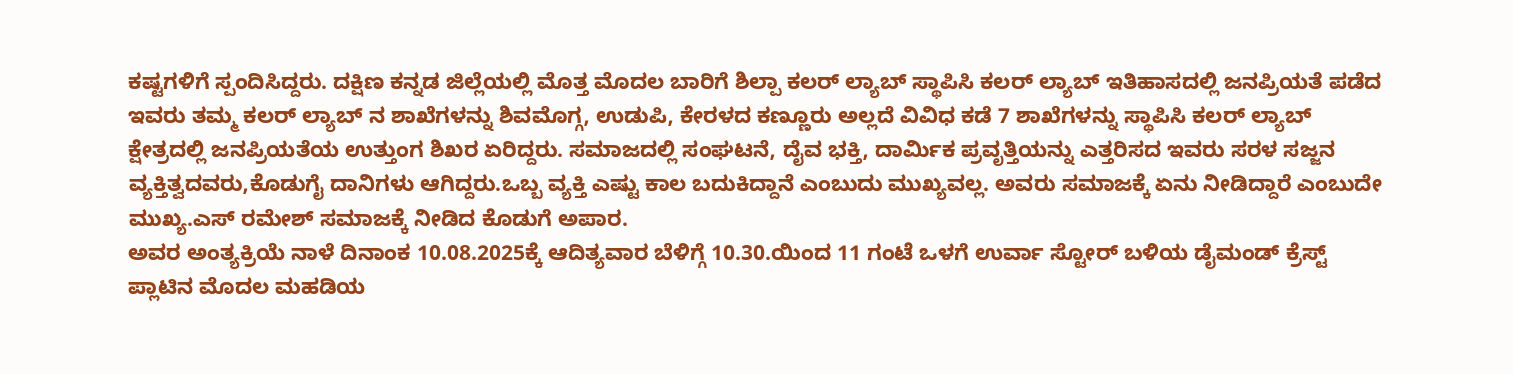ಕಷ್ಟಗಳಿಗೆ ಸ್ಪಂದಿಸಿದ್ದರು. ದಕ್ಷಿಣ ಕನ್ನಡ ಜಿಲ್ಲೆಯಲ್ಲಿ ಮೊತ್ತ ಮೊದಲ ಬಾರಿಗೆ ಶಿಲ್ಪಾ ಕಲರ್ ಲ್ಯಾಬ್ ಸ್ಥಾಪಿಸಿ ಕಲರ್ ಲ್ಯಾಬ್ ಇತಿಹಾಸದಲ್ಲಿ ಜನಪ್ರಿಯತೆ ಪಡೆದ ಇವರು ತಮ್ಮ ಕಲರ್ ಲ್ಯಾಬ್ ನ ಶಾಖೆಗಳನ್ನು ಶಿವಮೊಗ್ಗ, ಉಡುಪಿ, ಕೇರಳದ ಕಣ್ಣೂರು ಅಲ್ಲದೆ ವಿವಿಧ ಕಡೆ 7 ಶಾಖೆಗಳನ್ನು ಸ್ಥಾಪಿಸಿ ಕಲರ್ ಲ್ಯಾಬ್ ಕ್ಷೇತ್ರದಲ್ಲಿ ಜನಪ್ರಿಯತೆಯ ಉತ್ತುಂಗ ಶಿಖರ ಏರಿದ್ದರು. ಸಮಾಜದಲ್ಲಿ ಸಂಘಟನೆ, ದೈವ ಭಕ್ತಿ, ದಾರ್ಮಿಕ ಪ್ರವೃತ್ತಿಯನ್ನು ಎತ್ತರಿಸದ ಇವರು ಸರಳ ಸಜ್ಜನ ವ್ಯಕ್ತಿತ್ವದವರು,ಕೊಡುಗೈ ದಾನಿಗಳು ಆಗಿದ್ದರು.ಒಬ್ಬ ವ್ಯಕ್ತಿ ಎಷ್ಟು ಕಾಲ ಬದುಕಿದ್ದಾನೆ ಎಂಬುದು ಮುಖ್ಯವಲ್ಲ. ಅವರು ಸಮಾಜಕ್ಕೆ ಏನು ನೀಡಿದ್ದಾರೆ ಎಂಬುದೇ ಮುಖ್ಯ.ಎಸ್ ರಮೇಶ್ ಸಮಾಜಕ್ಕೆ ನೀಡಿದ ಕೊಡುಗೆ ಅಪಾರ.
ಅವರ ಅಂತ್ಯಕ್ರಿಯೆ ನಾಳೆ ದಿನಾಂಕ 10.08.2025ಕ್ಕೆ ಆದಿತ್ಯವಾರ ಬೆಳಿಗ್ಗೆ 10.30.ಯಿಂದ 11 ಗಂಟೆ ಒಳಗೆ ಉರ್ವಾ ಸ್ಟೋರ್ ಬಳಿಯ ಡೈಮಂಡ್ ಕ್ರೆಸ್ಟ್ ಪ್ಲಾಟಿನ ಮೊದಲ ಮಹಡಿಯ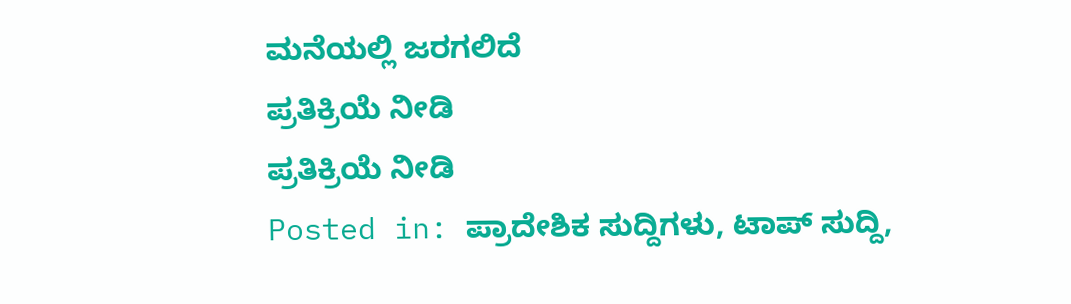ಮನೆಯಲ್ಲಿ ಜರಗಲಿದೆ
ಪ್ರತಿಕ್ರಿಯೆ ನೀಡಿ
ಪ್ರತಿಕ್ರಿಯೆ ನೀಡಿ
Posted in: ಪ್ರಾದೇಶಿಕ ಸುದ್ದಿಗಳು, ಟಾಪ್ ಸುದ್ದಿ,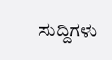ಸುದ್ದಿಗಳು